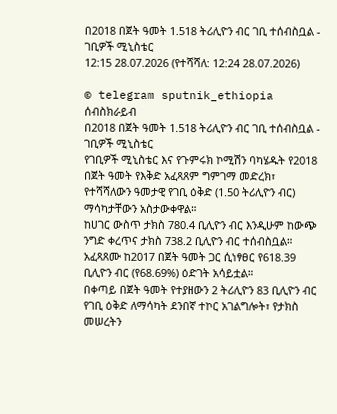በ2018 በጀት ዓመት 1.518 ትሪሊዮን ብር ገቢ ተሰብስቧል - ገቢዎች ሚኒስቴር
12:15 28.07.2026 (የተሻሻለ: 12:24 28.07.2026)

© telegram sputnik_ethiopia
ሰብስክራይብ
በ2018 በጀት ዓመት 1.518 ትሪሊዮን ብር ገቢ ተሰብስቧል - ገቢዎች ሚኒስቴር
የገቢዎች ሚኒስቴር እና የጉምሩክ ኮሚሽን ባካሄዱት የ2018 በጀት ዓመት የእቅድ አፈጻጸም ግምገማ መድረክ፣ የተሻሻለውን ዓመታዊ የገቢ ዕቅድ (1.50 ትሪሊዮን ብር) ማሳካታቸውን አስታውቀዋል።
ከሀገር ውስጥ ታክስ 780.4 ቢሊዮን ብር እንዲሁም ከውጭ ንግድ ቀረጥና ታክስ 738.2 ቢሊዮን ብር ተሰብስቧል።
አፈጻጸሙ ከ2017 በጀት ዓመት ጋር ሲነፃፀር የ618.39 ቢሊዮን ብር (የ68.69%) ዕድገት አሳይቷል።
በቀጣይ በጀት ዓመት የተያዘውን 2 ትሪሊዮን 83 ቢሊዮን ብር የገቢ ዕቅድ ለማሳካት ደንበኛ ተኮር አገልግሎት፣ የታክስ መሠረትን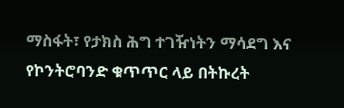ማስፋት፣ የታክስ ሕግ ተገዥነትን ማሳደግ እና የኮንትሮባንድ ቁጥጥር ላይ በትኩረት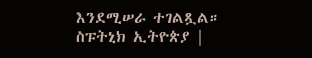እንደሚሠራ ተገልጿል።
ስፑትኒክ ኢትዮጵያ |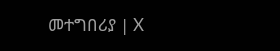መተግበሪያ | X